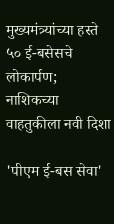मुख्यमंत्र्यांच्या हस्ते ५० ई-बसेसचे लोकार्पण; नाशिकच्या वाहतुकीला नवी दिशा

'पीएम ई-बस सेवा'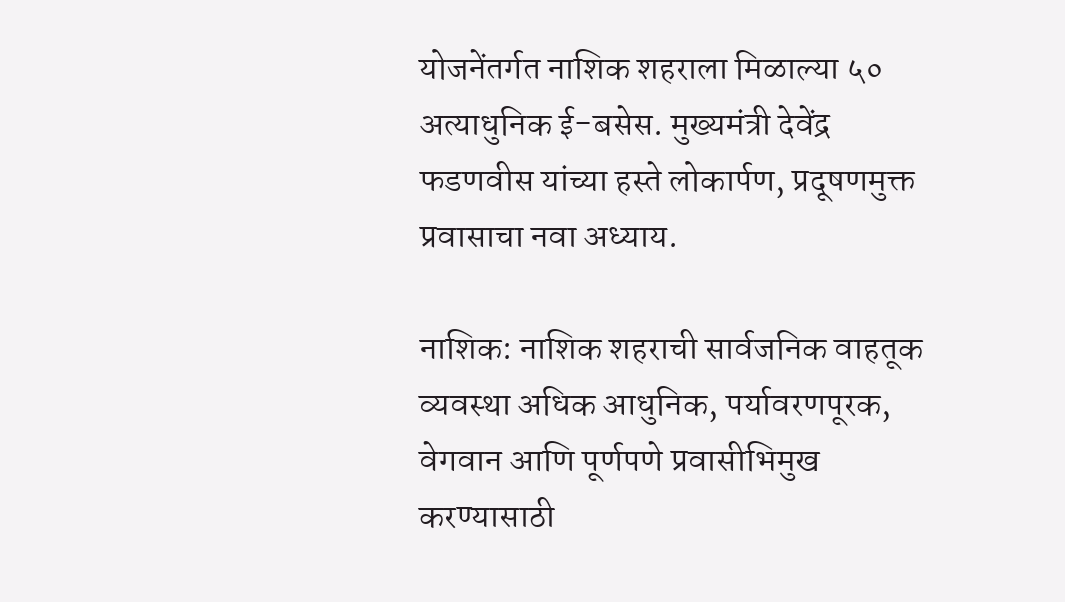योजनेंतर्गत नाशिक शहराला मिळाल्या ५० अत्याधुनिक ई-बसेस. मुख्यमंत्री देवेंद्र फडणवीस यांच्या हस्ते लोकार्पण, प्रदूषणमुक्त प्रवासाचा नवा अध्याय.

नाशिक: नाशिक शहराची सार्वजनिक वाहतूक व्यवस्था अधिक आधुनिक, पर्यावरणपूरक, वेगवान आणि पूर्णपणे प्रवासीभिमुख करण्यासाठी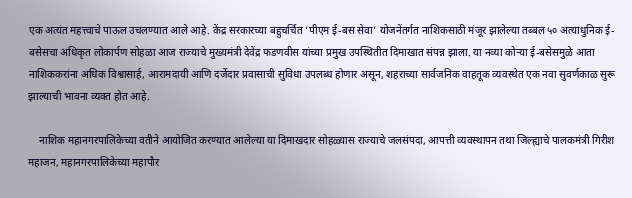एक अत्यंत महत्त्वाचे पाऊल उचलण्यात आले आहे. केंद्र सरकारच्या बहुचर्चित ‘पीएम ई-बस सेवा’ योजनेंतर्गत नाशिकसाठी मंजूर झालेल्या तब्बल ५० अत्याधुनिक ई-बसेसचा अधिकृत लोकार्पण सोहळा आज राज्याचे मुख्यमंत्री देवेंद्र फडणवीस यांच्या प्रमुख उपस्थितीत दिमाखात संपन्न झाला. या नव्या कोऱ्या ई-बसेसमुळे आता नाशिककरांना अधिक विश्वासार्ह, आरामदायी आणि दर्जेदार प्रवासाची सुविधा उपलब्ध होणार असून, शहराच्या सार्वजनिक वाहतूक व्यवस्थेत एक नवा सुवर्णकाळ सुरू झाल्याची भावना व्यक्त होत आहे.

    नाशिक महानगरपालिकेच्या वतीने आयोजित करण्यात आलेल्या या दिमाखदार सोहळ्यास राज्याचे जलसंपदा, आपत्ती व्यवस्थापन तथा जिल्ह्याचे पालकमंत्री गिरीश महाजन, महानगरपालिकेच्या महापौर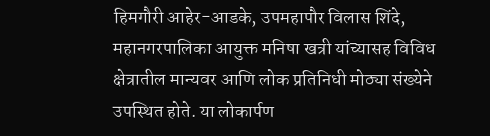हिमगौरी आहेर-आडके, उपमहापौर विलास शिंदे, महानगरपालिका आयुक्त मनिषा खत्री यांच्यासह विविध क्षेत्रातील मान्यवर आणि लोक प्रतिनिधी मोठ्या संख्येने उपस्थित होते. या लोकार्पण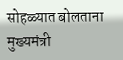सोहळ्यात बोलताना मुख्यमंत्री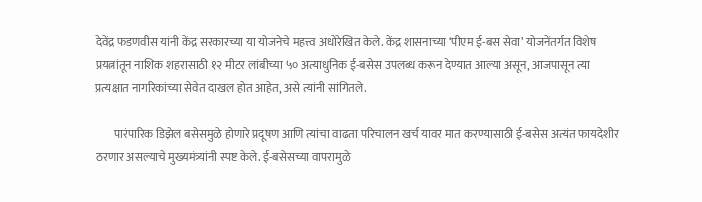देवेंद्र फडणवीस यांनी केंद्र सरकारच्या या योजनेचे महत्त्व अधोरेखित केले. केंद्र शासनाच्या ‘पीएम ई-बस सेवा’ योजनेंतर्गत विशेष प्रयत्नांतून नाशिक शहरासाठी १२ मीटर लांबीच्या ५० अत्याधुनिक ई-बसेस उपलब्ध करून देण्यात आल्या असून, आजपासून त्या प्रत्यक्षात नागरिकांच्या सेवेत दाखल होत आहेत, असे त्यांनी सांगितले.

        पारंपारिक डिझेल बसेसमुळे होणारे प्रदूषण आणि त्यांचा वाढता परिचालन खर्च यावर मात करण्यासाठी ई-बसेस अत्यंत फायदेशीर ठरणार असल्याचे मुख्यमंत्र्यांनी स्पष्ट केले. ई-बसेसच्या वापरामुळे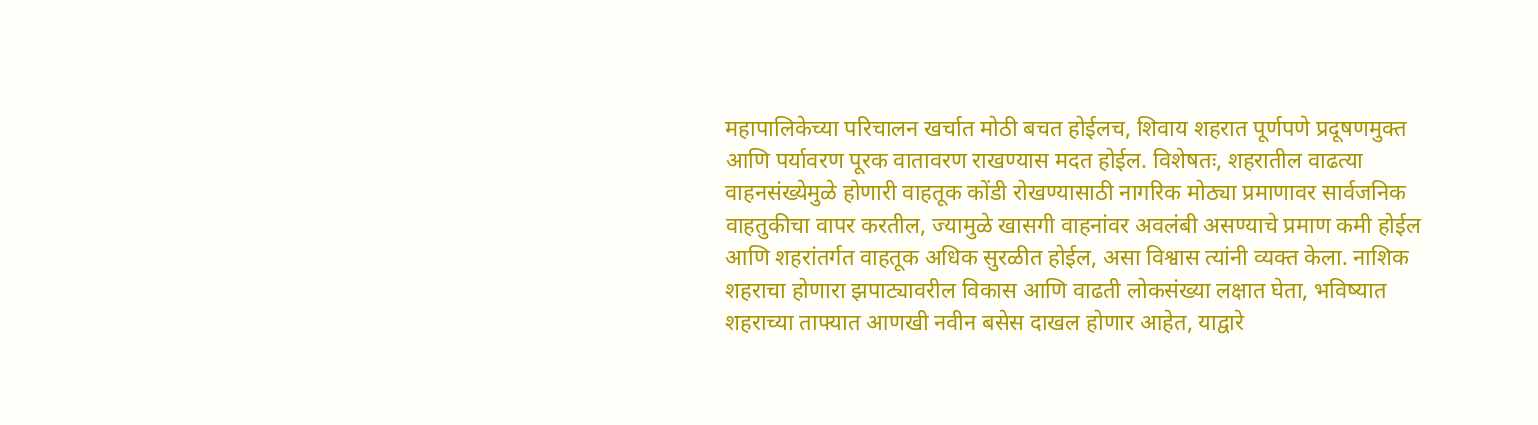महापालिकेच्या परिचालन खर्चात मोठी बचत होईलच, शिवाय शहरात पूर्णपणे प्रदूषणमुक्त आणि पर्यावरण पूरक वातावरण राखण्यास मदत होईल. विशेषतः, शहरातील वाढत्या वाहनसंख्येमुळे होणारी वाहतूक कोंडी रोखण्यासाठी नागरिक मोठ्या प्रमाणावर सार्वजनिक वाहतुकीचा वापर करतील, ज्यामुळे खासगी वाहनांवर अवलंबी असण्याचे प्रमाण कमी होईल आणि शहरांतर्गत वाहतूक अधिक सुरळीत होईल, असा विश्वास त्यांनी व्यक्त केला. नाशिक शहराचा होणारा झपाट्यावरील विकास आणि वाढती लोकसंख्या लक्षात घेता, भविष्यात शहराच्या ताफ्यात आणखी नवीन बसेस दाखल होणार आहेत, याद्वारे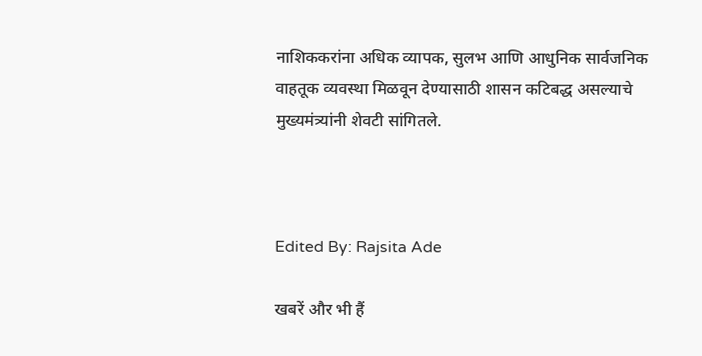नाशिककरांना अधिक व्यापक, सुलभ आणि आधुनिक सार्वजनिक वाहतूक व्यवस्था मिळवून देण्यासाठी शासन कटिबद्ध असल्याचे मुख्यमंत्र्यांनी शेवटी सांगितले.



Edited By: Rajsita Ade

खबरें और भी हैं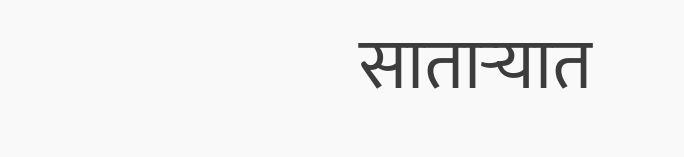साताऱ्यात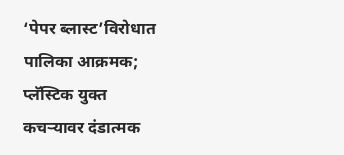‘पेपर ब्लास्ट’विरोधात पालिका आक्रमक; प्लॅस्टिक युक्त कचऱ्यावर दंडात्मक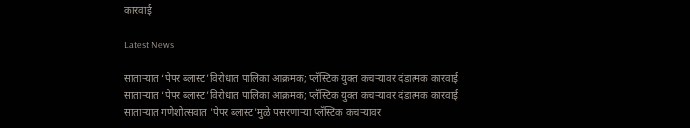कारवाई

Latest News

साताऱ्यात ‘पेपर ब्लास्ट’विरोधात पालिका आक्रमक; प्लॅस्टिक युक्त कचऱ्यावर दंडात्मक कारवाई साताऱ्यात ‘पेपर ब्लास्ट’विरोधात पालिका आक्रमक; प्लॅस्टिक युक्त कचऱ्यावर दंडात्मक कारवाई
साताऱ्यात गणेशोत्सवात 'पेपर ब्लास्ट'मुळे पसरणाऱ्या प्लॅस्टिक कचऱ्यावर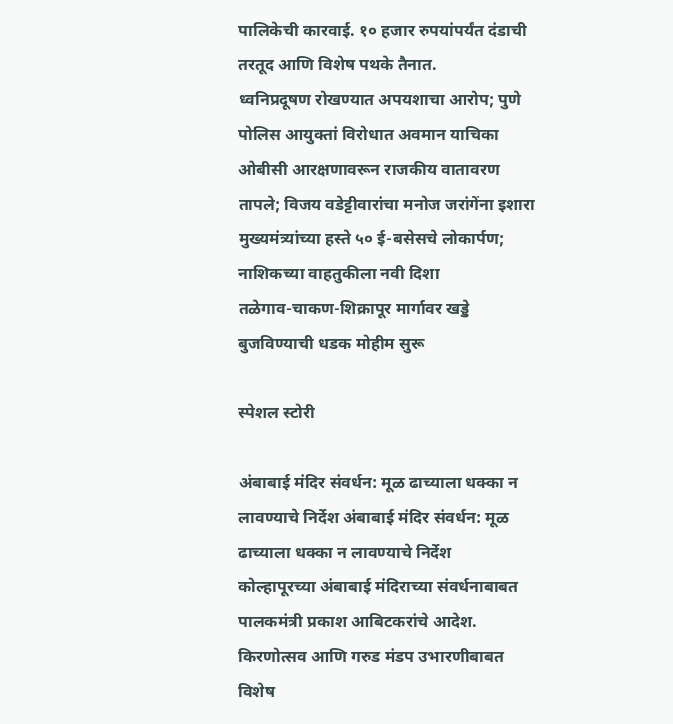पालिकेची कारवाई. १० हजार रुपयांपर्यंत दंडाची तरतूद आणि विशेष पथके तैनात.
ध्वनिप्रदूषण रोखण्यात अपयशाचा आरोप; पुणे पोलिस आयुक्तां विरोधात अवमान याचिका
ओबीसी आरक्षणावरून राजकीय वातावरण तापले; विजय वडेट्टीवारांचा मनोज जरांगेंना इशारा
मुख्यमंत्र्यांच्या हस्ते ५० ई-बसेसचे लोकार्पण; नाशिकच्या वाहतुकीला नवी दिशा
तळेगाव-चाकण-शिक्रापूर मार्गावर खड्डे बुजविण्याची धडक मोहीम सुरू

स्पेशल स्टोरी

अंबाबाई मंदिर संवर्धन: मूळ ढाच्याला धक्का न लावण्याचे निर्देश अंबाबाई मंदिर संवर्धन: मूळ ढाच्याला धक्का न लावण्याचे निर्देश
कोल्हापूरच्या अंबाबाई मंदिराच्या संवर्धनाबाबत पालकमंत्री प्रकाश आबिटकरांचे आदेश. किरणोत्सव आणि गरुड मंडप उभारणीबाबत विशेष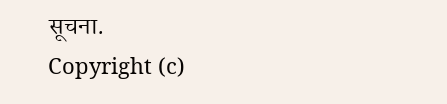सूचना.
Copyright (c)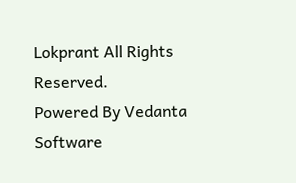Lokprant All Rights Reserved.
Powered By Vedanta Software